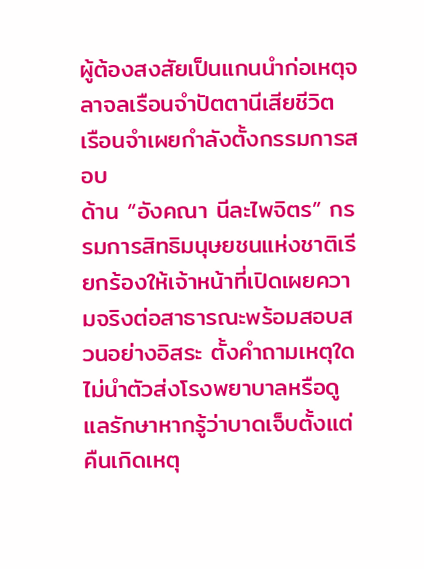ผู้ต้องสงสัยเป็นแกนนำก่อเหตุจลาจลเรือนจำปัตตานีเสียชีวิต เรือนจำเผยกำลังตั้งกรรมการสอบ
ด้าน “อังคณา นีละไพจิตร” กรรมการสิทธิมนุษยชนแห่งชาติเรียกร้องให้เจ้าหน้าที่เปิดเผยความจริงต่อสาธารณะพร้อมสอบสวนอย่างอิสระ ตั้งคำถามเหตุใดไม่นำตัวส่งโรงพยาบาลหรือดูแลรักษาหากรู้ว่าบาดเจ็บตั้งแต่คืนเกิดเหตุ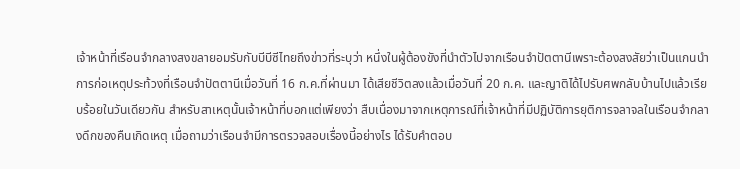เจ้าหน้าที่เรือนจำกลางสงขลายอมรับกับบีบีซีไทยถึงข่าวที่ระบุว่า หนึ่งในผู้ต้องขังที่นำตัวไปจากเรือนจำปัตตานีเพราะต้องสงสัยว่าเป็นแกนนำการก่อเหตุประท้วงที่เรือนจำปัตตานีเมื่อวันที่ 16 ก.ค.ที่ผ่านมา ได้เสียชีวิตลงแล้วเมื่อวันที่ 20 ก.ค. และญาติได้ไปรับศพกลับบ้านไปแล้วเรียบร้อยในวันเดียวกัน สำหรับสาเหตุนั้นเจ้าหน้าที่บอกแต่เพียงว่า สืบเนื่องมาจากเหตุการณ์ที่เจ้าหน้าที่มีปฏิบัติการยุติการจลาจลในเรือนจำกลางดึกของคืนเกิดเหตุ เมื่อถามว่าเรือนจำมีการตรวจสอบเรื่องนี้อย่างไร ได้รับคำตอบ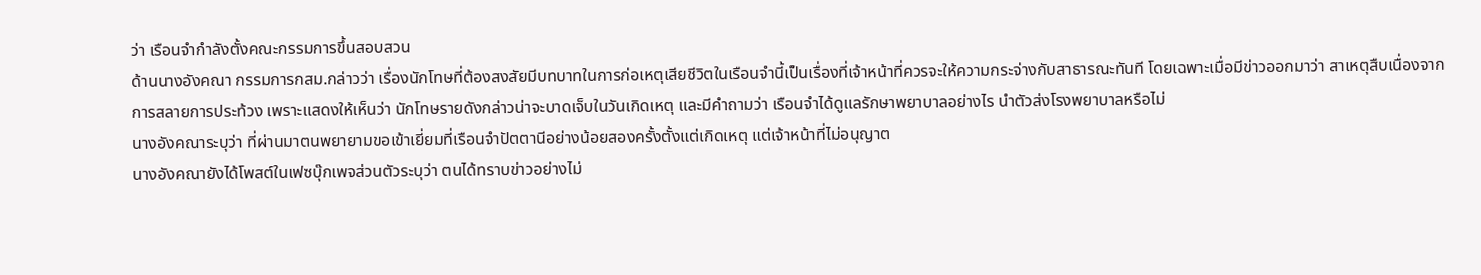ว่า เรือนจำกำลังตั้งคณะกรรมการขึ้นสอบสวน
ด้านนางอังคณา กรรมการกสม.กล่าวว่า เรื่องนักโทษที่ต้องสงสัยมีบทบาทในการก่อเหตุเสียชีวิตในเรือนจำนี้เป็นเรื่องที่เจ้าหน้าที่ควรจะให้ความกระจ่างกับสาธารณะทันที โดยเฉพาะเมื่อมีข่าวออกมาว่า สาเหตุสืบเนื่องจากการสลายการประท้วง เพราะแสดงให้เห็นว่า นักโทษรายดังกล่าวน่าจะบาดเจ็บในวันเกิดเหตุ และมีคำถามว่า เรือนจำได้ดูแลรักษาพยาบาลอย่างไร นำตัวส่งโรงพยาบาลหรือไม่
นางอังคณาระบุว่า ที่ผ่านมาตนพยายามขอเข้าเยี่ยมที่เรือนจำปัตตานีอย่างน้อยสองครั้งตั้งแต่เกิดเหตุ แต่เจ้าหน้าที่ไม่อนุญาต
นางอังคณายังได้โพสต์ในเฟซบุ๊กเพจส่วนตัวระบุว่า ตนได้ทราบข่าวอย่างไม่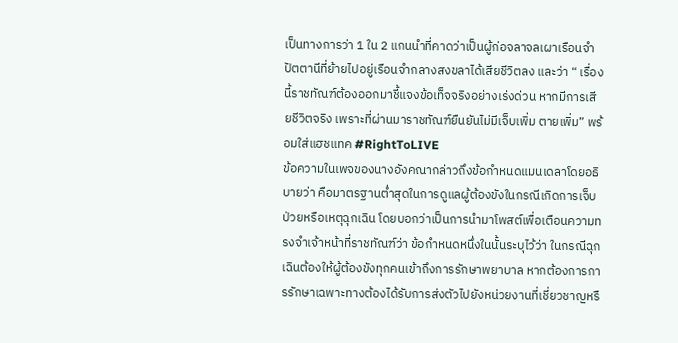เป็นทางการว่า 1 ใน 2 แกนนำที่คาดว่าเป็นผู้ก่อจลาจลเผาเรือนจำปัตตานีที่ย้ายไปอยู่เรือนจำกลางสงขลาได้เสียชีวิตลง และว่า “ เรื่องนี้ราชทัณฑ์ต้องออกมาชี้แจงข้อเท็จจริงอย่างเร่งด่วน หากมีการเสียชีวิตจริง เพราะที่ผ่านมาราชทัณฑ์ยืนยันไม่มีเจ็บเพิ่ม ตายเพิ่ม” พร้อมใส่แฮชแทค #RightToLIVE
ข้อความในเพจของนางอังคณากล่าวถึงข้อกำหนดแมนเดลาโดยอธิบายว่า คือมาตรฐานต่ำสุดในการดูแลผู้ต้องขังในกรณีเกิดการเจ็บป่วยหรือเหตุฉุกเฉิน โดยบอกว่าเป็นการนำมาโพสต์เพื่อเตือนความทรงจำเจ้าหน้าที่ราชทัณฑ์ว่า ข้อกำหนดหนึ่งในนั้นระบุไว้ว่า ในกรณีฉุกเฉินต้องให้ผู้ต้องขังทุกคนเข้าถึงการรักษาพยาบาล หากต้องการการรักษาเฉพาะทางต้องได้รับการส่งตัวไปยังหน่วยงานที่เชี่ยวชาญหรื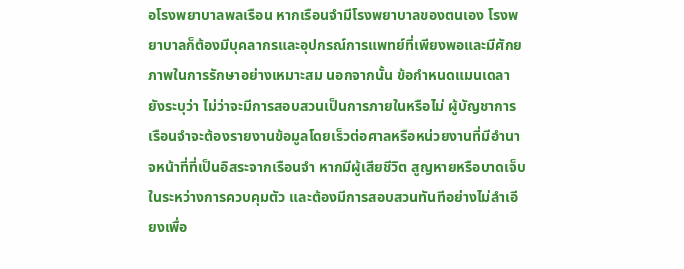อโรงพยาบาลพลเรือน หากเรือนจำมีโรงพยาบาลของตนเอง โรงพยาบาลก็ต้องมีบุคลากรและอุปกรณ์การแพทย์ที่เพียงพอและมีศักยภาพในการรักษาอย่างเหมาะสม นอกจากนั้น ข้อกำหนดแมนเดลายังระบุว่า ไม่ว่าจะมีการสอบสวนเป็นการภายในหรือไม่ ผู้บัญชาการเรือนจำจะต้องรายงานข้อมูลโดยเร็วต่อศาลหรือหน่วยงานที่มีอำนาจหน้าที่ที่เป็นอิสระจากเรือนจำ หากมีผู้เสียชีวิต สูญหายหรือบาดเจ็บในระหว่างการควบคุมตัว และต้องมีการสอบสวนทันทีอย่างไม่ลำเอียงเพื่อ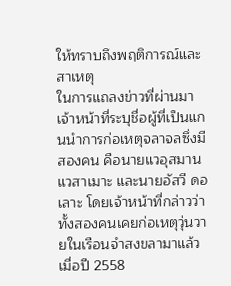ให้ทราบถึงพฤติการณ์และสาเหตุ
ในการแถลงข่าวที่ผ่านมา เจ้าหน้าที่ระบุชื่อผู้ที่เป็นแกนนำการก่อเหตุจลาจลซึ่งมีสองคน คือนายแวอุสมาน แวสาเมาะ และนายอัสวี ดอเลาะ โดยเจ้าหน้าที่กล่าวว่าทั้งสองคนเคยก่อเหตุวุ่นวายในเรือนจำสงขลามาแล้วเมื่อปี 2558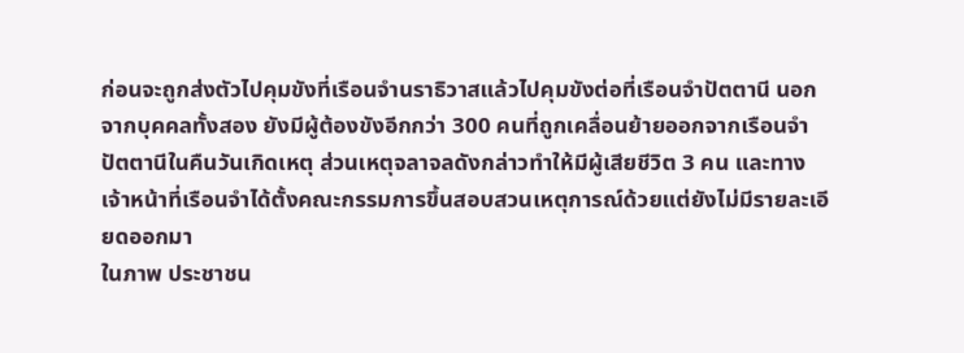ก่อนจะถูกส่งตัวไปคุมขังที่เรือนจำนราธิวาสแล้วไปคุมขังต่อที่เรือนจำปัตตานี นอกจากบุคคลทั้งสอง ยังมีผู้ต้องขังอีกกว่า 300 คนที่ถูกเคลื่อนย้ายออกจากเรือนจำปัตตานีในคืนวันเกิดเหตุ ส่วนเหตุจลาจลดังกล่าวทำให้มีผู้เสียชีวิต 3 คน และทางเจ้าหน้าที่เรือนจำได้ตั้งคณะกรรมการขึ้นสอบสวนเหตุการณ์ด้วยแต่ยังไม่มีรายละเอียดออกมา
ในภาพ ประชาชน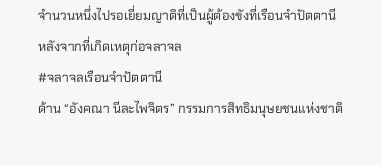จำนวนหนึ่งไปรอเยี่ยมญาติที่เป็นผู้ต้องขังที่เรือนจำปัตตานีหลังจากที่เกิดเหตุก่อจลาจล
#จลาจลเรือนจำปัตตานี
ด้าน “อังคณา นีละไพจิตร” กรรมการสิทธิมนุษยชนแห่งชาติ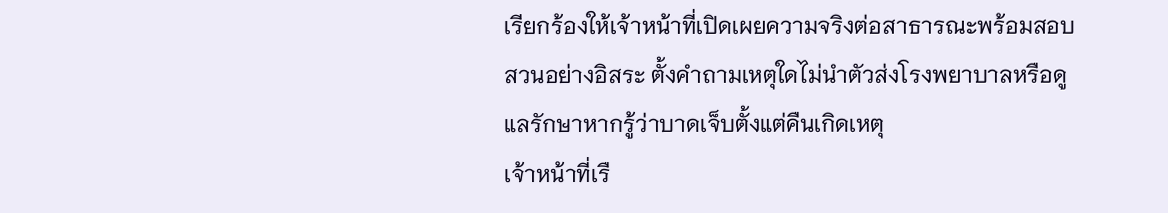เรียกร้องให้เจ้าหน้าที่เปิดเผยความจริงต่อสาธารณะพร้อมสอบสวนอย่างอิสระ ตั้งคำถามเหตุใดไม่นำตัวส่งโรงพยาบาลหรือดูแลรักษาหากรู้ว่าบาดเจ็บตั้งแต่คืนเกิดเหตุ
เจ้าหน้าที่เรื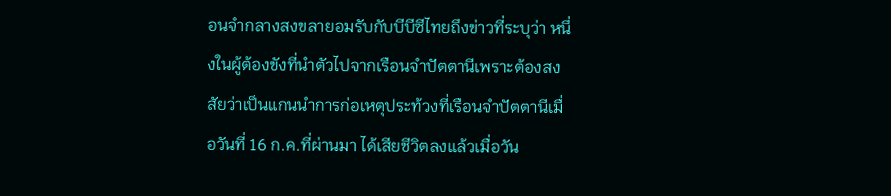อนจำกลางสงขลายอมรับกับบีบีซีไทยถึงข่าวที่ระบุว่า หนึ่งในผู้ต้องขังที่นำตัวไปจากเรือนจำปัตตานีเพราะต้องสงสัยว่าเป็นแกนนำการก่อเหตุประท้วงที่เรือนจำปัตตานีเมื่อวันที่ 16 ก.ค.ที่ผ่านมา ได้เสียชีวิตลงแล้วเมื่อวัน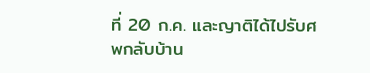ที่ 20 ก.ค. และญาติได้ไปรับศพกลับบ้าน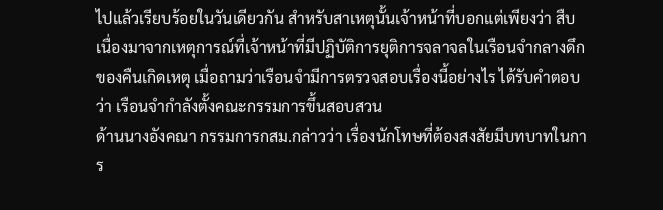ไปแล้วเรียบร้อยในวันเดียวกัน สำหรับสาเหตุนั้นเจ้าหน้าที่บอกแต่เพียงว่า สืบเนื่องมาจากเหตุการณ์ที่เจ้าหน้าที่มีปฏิบัติการยุติการจลาจลในเรือนจำกลางดึกของคืนเกิดเหตุ เมื่อถามว่าเรือนจำมีการตรวจสอบเรื่องนี้อย่างไร ได้รับคำตอบว่า เรือนจำกำลังตั้งคณะกรรมการขึ้นสอบสวน
ด้านนางอังคณา กรรมการกสม.กล่าวว่า เรื่องนักโทษที่ต้องสงสัยมีบทบาทในการ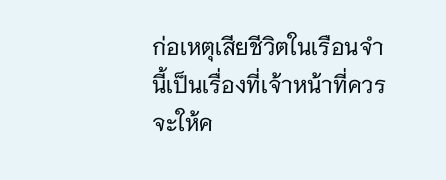ก่อเหตุเสียชีวิตในเรือนจำนี้เป็นเรื่องที่เจ้าหน้าที่ควรจะให้ค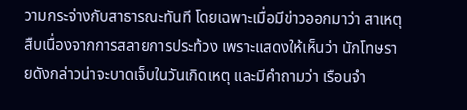วามกระจ่างกับสาธารณะทันที โดยเฉพาะเมื่อมีข่าวออกมาว่า สาเหตุสืบเนื่องจากการสลายการประท้วง เพราะแสดงให้เห็นว่า นักโทษรายดังกล่าวน่าจะบาดเจ็บในวันเกิดเหตุ และมีคำถามว่า เรือนจำ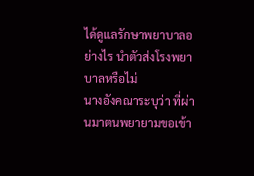ได้ดูแลรักษาพยาบาลอย่างไร นำตัวส่งโรงพยาบาลหรือไม่
นางอังคณาระบุว่า ที่ผ่านมาตนพยายามขอเข้า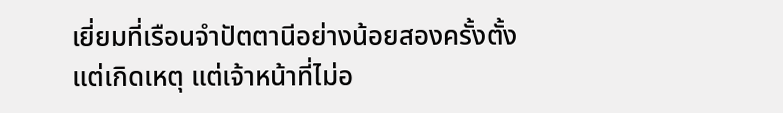เยี่ยมที่เรือนจำปัตตานีอย่างน้อยสองครั้งตั้งแต่เกิดเหตุ แต่เจ้าหน้าที่ไม่อ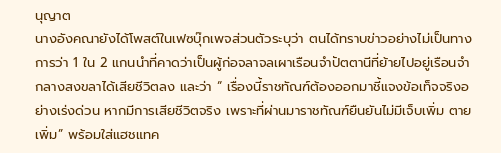นุญาต
นางอังคณายังได้โพสต์ในเฟซบุ๊กเพจส่วนตัวระบุว่า ตนได้ทราบข่าวอย่างไม่เป็นทางการว่า 1 ใน 2 แกนนำที่คาดว่าเป็นผู้ก่อจลาจลเผาเรือนจำปัตตานีที่ย้ายไปอยู่เรือนจำกลางสงขลาได้เสียชีวิตลง และว่า “ เรื่องนี้ราชทัณฑ์ต้องออกมาชี้แจงข้อเท็จจริงอย่างเร่งด่วน หากมีการเสียชีวิตจริง เพราะที่ผ่านมาราชทัณฑ์ยืนยันไม่มีเจ็บเพิ่ม ตายเพิ่ม” พร้อมใส่แฮชแทค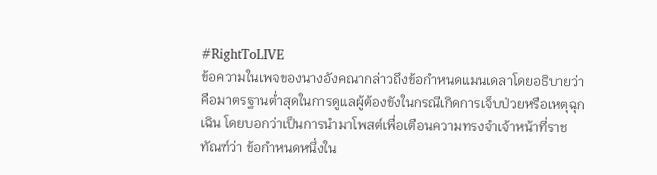#RightToLIVE
ข้อความในเพจของนางอังคณากล่าวถึงข้อกำหนดแมนเดลาโดยอธิบายว่า คือมาตรฐานต่ำสุดในการดูแลผู้ต้องขังในกรณีเกิดการเจ็บป่วยหรือเหตุฉุกเฉิน โดยบอกว่าเป็นการนำมาโพสต์เพื่อเตือนความทรงจำเจ้าหน้าที่ราชทัณฑ์ว่า ข้อกำหนดหนึ่งใน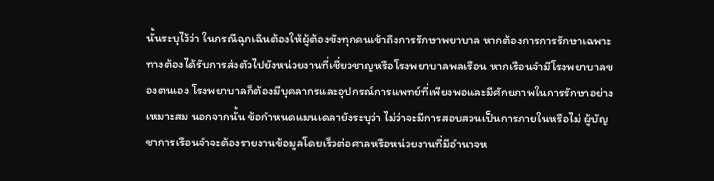นั้นระบุไว้ว่า ในกรณีฉุกเฉินต้องให้ผู้ต้องขังทุกคนเข้าถึงการรักษาพยาบาล หากต้องการการรักษาเฉพาะทางต้องได้รับการส่งตัวไปยังหน่วยงานที่เชี่ยวชาญหรือโรงพยาบาลพลเรือน หากเรือนจำมีโรงพยาบาลของตนเอง โรงพยาบาลก็ต้องมีบุคลากรและอุปกรณ์การแพทย์ที่เพียงพอและมีศักยภาพในการรักษาอย่างเหมาะสม นอกจากนั้น ข้อกำหนดแมนเดลายังระบุว่า ไม่ว่าจะมีการสอบสวนเป็นการภายในหรือไม่ ผู้บัญชาการเรือนจำจะต้องรายงานข้อมูลโดยเร็วต่อศาลหรือหน่วยงานที่มีอำนาจห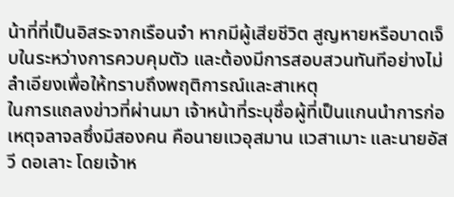น้าที่ที่เป็นอิสระจากเรือนจำ หากมีผู้เสียชีวิต สูญหายหรือบาดเจ็บในระหว่างการควบคุมตัว และต้องมีการสอบสวนทันทีอย่างไม่ลำเอียงเพื่อให้ทราบถึงพฤติการณ์และสาเหตุ
ในการแถลงข่าวที่ผ่านมา เจ้าหน้าที่ระบุชื่อผู้ที่เป็นแกนนำการก่อเหตุจลาจลซึ่งมีสองคน คือนายแวอุสมาน แวสาเมาะ และนายอัสวี ดอเลาะ โดยเจ้าห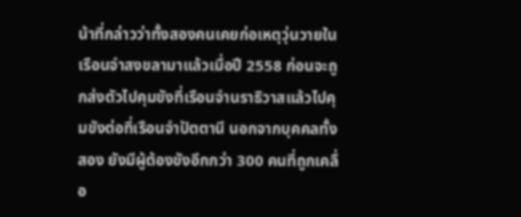น้าที่กล่าวว่าทั้งสองคนเคยก่อเหตุวุ่นวายในเรือนจำสงขลามาแล้วเมื่อปี 2558 ก่อนจะถูกส่งตัวไปคุมขังที่เรือนจำนราธิวาสแล้วไปคุมขังต่อที่เรือนจำปัตตานี นอกจากบุคคลทั้งสอง ยังมีผู้ต้องขังอีกกว่า 300 คนที่ถูกเคลื่อ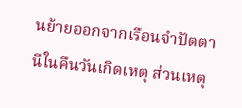นย้ายออกจากเรือนจำปัตตานีในคืนวันเกิดเหตุ ส่วนเหตุ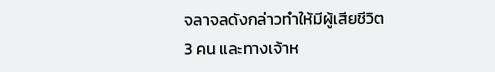จลาจลดังกล่าวทำให้มีผู้เสียชีวิต 3 คน และทางเจ้าห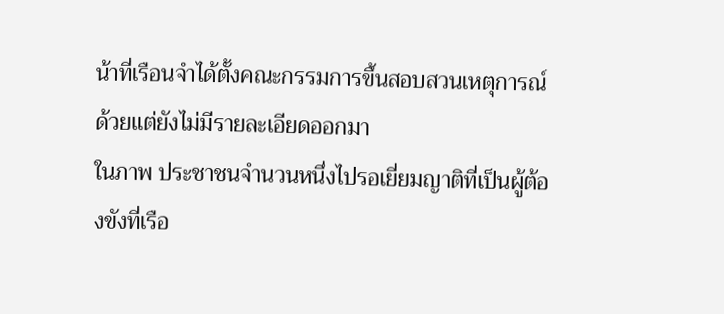น้าที่เรือนจำได้ตั้งคณะกรรมการขึ้นสอบสวนเหตุการณ์ด้วยแต่ยังไม่มีรายละเอียดออกมา
ในภาพ ประชาชนจำนวนหนึ่งไปรอเยี่ยมญาติที่เป็นผู้ต้องขังที่เรือ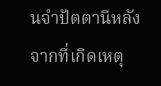นจำปัตตานีหลังจากที่เกิดเหตุ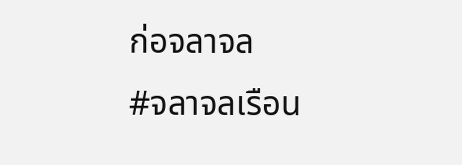ก่อจลาจล
#จลาจลเรือน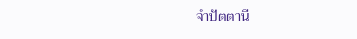จำปัตตานี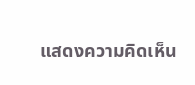แสดงความคิดเห็น